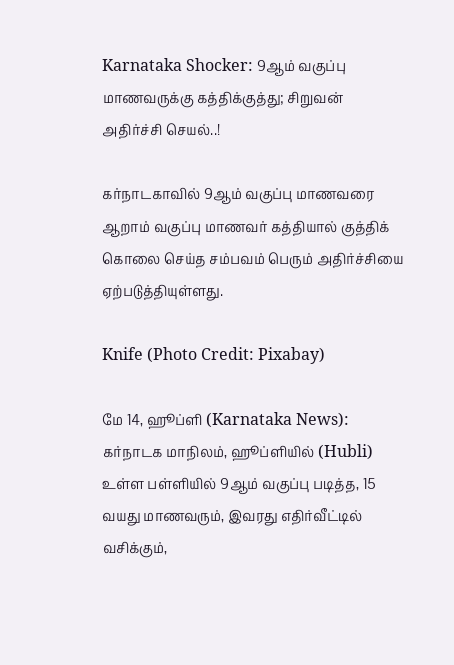Karnataka Shocker: 9ஆம் வகுப்பு மாணவருக்கு கத்திக்குத்து; சிறுவன் அதிர்ச்சி செயல்..!

கர்நாடகாவில் 9ஆம் வகுப்பு மாணவரை ஆறாம் வகுப்பு மாணவர் கத்தியால் குத்திக் கொலை செய்த சம்பவம் பெரும் அதிர்ச்சியை ஏற்படுத்தியுள்ளது.

Knife (Photo Credit: Pixabay)

மே 14, ஹூப்ளி (Karnataka News): கர்நாடக மாநிலம், ஹூப்ளியில் (Hubli) உள்ள பள்ளியில் 9ஆம் வகுப்பு படித்த, 15 வயது மாணவரும், இவரது எதிர்வீட்டில் வசிக்கும்,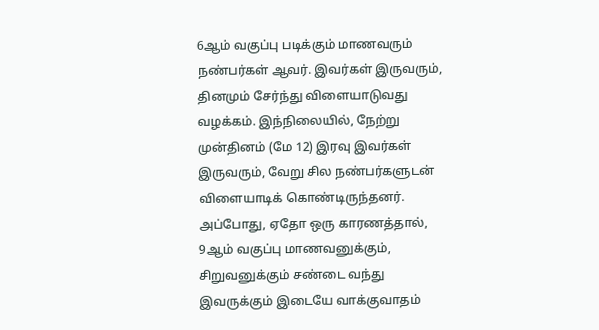6ஆம் வகுப்பு படிக்கும் மாணவரும் நண்பர்கள் ஆவர். இவர்கள் இருவரும், தினமும் சேர்ந்து விளையாடுவது வழக்கம். இந்நிலையில், நேற்று முன்தினம் (மே 12) இரவு இவர்கள் இருவரும், வேறு சில நண்பர்களுடன் விளையாடிக் கொண்டிருந்தனர். அப்போது, ஏதோ ஒரு காரணத்தால், 9ஆம் வகுப்பு மாணவனுக்கும், சிறுவனுக்கும் சண்டை வந்து இவருக்கும் இடையே வாக்குவாதம்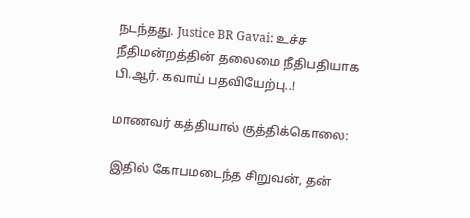நடந்தது. Justice BR Gavai: உச்ச நீதிமன்றத்தின் தலைமை நீதிபதியாக பி.ஆர். கவாய் பதவியேற்பு..!

மாணவர் கத்தியால் குத்திக்கொலை:

இதில் கோபமடைந்த சிறுவன், தன்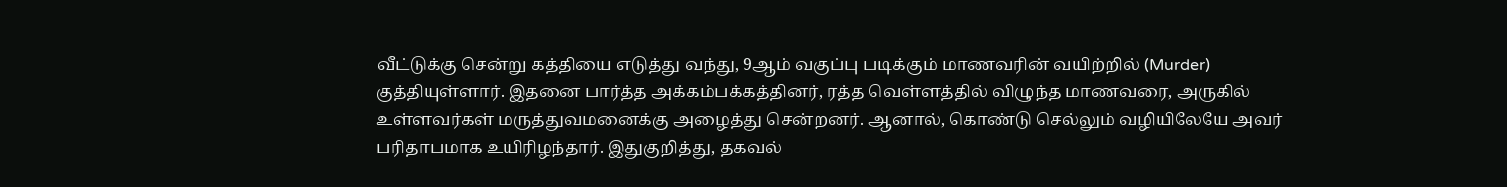வீட்டுக்கு சென்று கத்தியை எடுத்து வந்து, 9ஆம் வகுப்பு படிக்கும் மாணவரின் வயிற்றில் (Murder) குத்தியுள்ளார். இதனை பார்த்த அக்கம்பக்கத்தினர், ரத்த வெள்ளத்தில் விழுந்த மாணவரை, அருகில் உள்ளவர்கள் மருத்துவமனைக்கு அழைத்து சென்றனர். ஆனால், கொண்டு செல்லும் வழியிலேயே அவர் பரிதாபமாக உயிரிழந்தார். இதுகுறித்து, தகவல்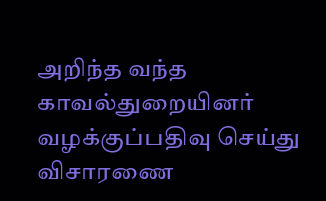அறிந்த வந்த காவல்துறையினர் வழக்குப்பதிவு செய்து விசாரணை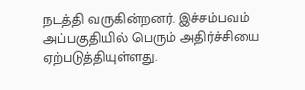நடத்தி வருகின்றனர். இச்சம்பவம் அப்பகுதியில் பெரும் அதிர்ச்சியை ஏற்படுத்தியுள்ளது.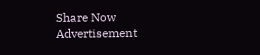Share Now
Advertisement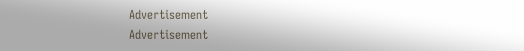Advertisement
Advertisement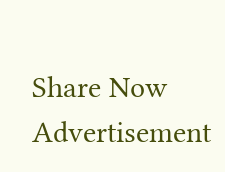Share Now
Advertisement